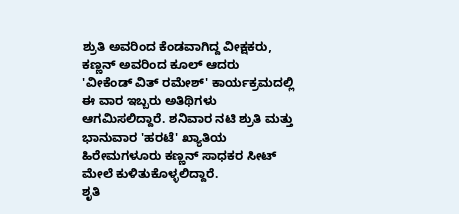ಶ್ರುತಿ ಅವರಿಂದ ಕೆಂಡವಾಗಿದ್ದ ವೀಕ್ಷಕರು, ಕಣ್ಣನ್ ಅವರಿಂದ ಕೂಲ್ ಆದರು
'ವೀಕೆಂಡ್ ವಿತ್ ರಮೇಶ್' ಕಾರ್ಯಕ್ರಮದಲ್ಲಿ ಈ ವಾರ ಇಬ್ಬರು ಅತಿಥಿಗಳು ಆಗಮಿಸಲಿದ್ದಾರೆ. ಶನಿವಾರ ನಟಿ ಶ್ರುತಿ ಮತ್ತು ಭಾನುವಾರ 'ಹರಟೆ' ಖ್ಯಾತಿಯ ಹಿರೇಮಗಳೂರು ಕಣ್ಣನ್ ಸಾಧಕರ ಸೀಟ್ ಮೇಲೆ ಕುಳಿತುಕೊಳ್ಳಲಿದ್ದಾರೆ.
ಶೃತಿ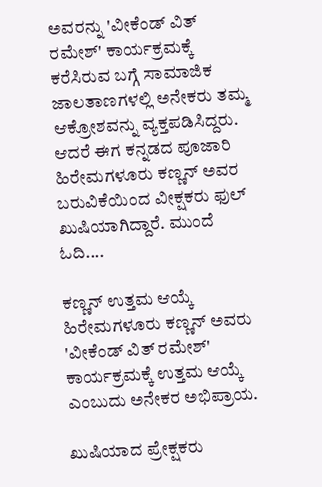ಅವರನ್ನು 'ವೀಕೆಂಡ್ ವಿತ್ ರಮೇಶ್' ಕಾರ್ಯಕ್ರಮಕ್ಕೆ ಕರೆಸಿರುವ ಬಗ್ಗೆ ಸಾಮಾಜಿಕ ಜಾಲತಾಣಗಳಲ್ಲಿ ಅನೇಕರು ತಮ್ಮ ಆಕ್ರೋಶವನ್ನು ವ್ಯಕ್ತಪಡಿಸಿದ್ದರು. ಆದರೆ ಈಗ ಕನ್ನಡದ ಪೂಜಾರಿ ಹಿರೇಮಗಳೂರು ಕಣ್ಣನ್ ಅವರ ಬರುವಿಕೆಯಿಂದ ವೀಕ್ಷಕರು ಫುಲ್ ಖುಷಿಯಾಗಿದ್ದಾರೆ. ಮುಂದೆ ಓದಿ....

ಕಣ್ಣನ್ ಉತ್ತಮ ಆಯ್ಕೆ
ಹಿರೇಮಗಳೂರು ಕಣ್ಣನ್ ಅವರು 'ವೀಕೆಂಡ್ ವಿತ್ ರಮೇಶ್' ಕಾರ್ಯಕ್ರಮಕ್ಕೆ ಉತ್ತಮ ಆಯ್ಕೆ ಎಂಬುದು ಅನೇಕರ ಅಭಿಪ್ರಾಯ.

ಖುಷಿಯಾದ ಪ್ರೇಕ್ಷಕರು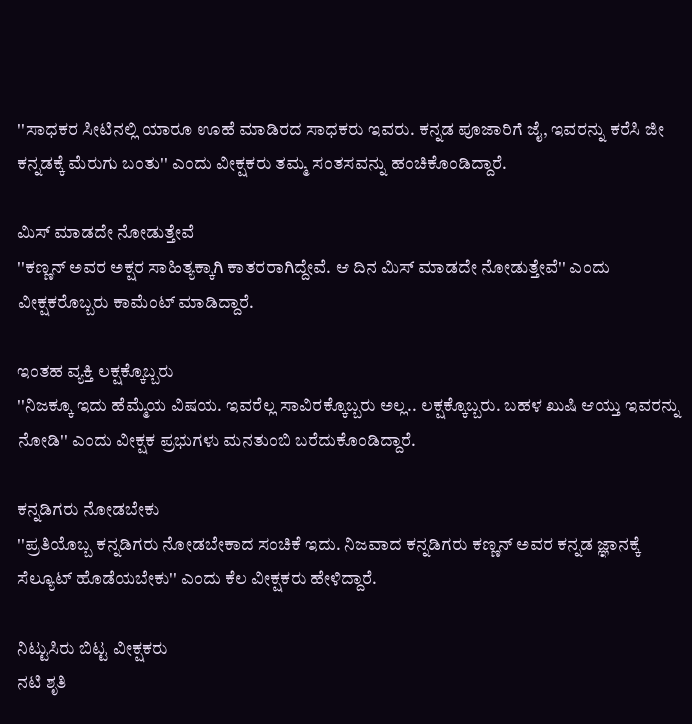''ಸಾಧಕರ ಸೀಟಿನಲ್ಲಿ ಯಾರೂ ಊಹೆ ಮಾಡಿರದ ಸಾಧಕರು ಇವರು. ಕನ್ನಡ ಪೂಜಾರಿಗೆ ಜೈ, ಇವರನ್ನು ಕರೆಸಿ ಜೀ ಕನ್ನಡಕ್ಕೆ ಮೆರುಗು ಬಂತು'' ಎಂದು ವೀಕ್ಷಕರು ತಮ್ಮ ಸಂತಸವನ್ನು ಹಂಚಿಕೊಂಡಿದ್ದಾರೆ.

ಮಿಸ್ ಮಾಡದೇ ನೋಡುತ್ತೇವೆ
''ಕಣ್ಣನ್ ಅವರ ಅಕ್ಷರ ಸಾಹಿತ್ಯಕ್ಕಾಗಿ ಕಾತರರಾಗಿದ್ದೇವೆ. ಆ ದಿನ ಮಿಸ್ ಮಾಡದೇ ನೋಡುತ್ತೇವೆ'' ಎಂದು ವೀಕ್ಷಕರೊಬ್ಬರು ಕಾಮೆಂಟ್ ಮಾಡಿದ್ದಾರೆ.

ಇಂತಹ ವ್ಯಕ್ತಿ ಲಕ್ಷಕ್ಕೊಬ್ಬರು
''ನಿಜಕ್ಕೂ ಇದು ಹೆಮ್ಮೆಯ ವಿಷಯ. ಇವರೆಲ್ಲ ಸಾವಿರಕ್ಕೊಬ್ಬರು ಅಲ್ಲ.. ಲಕ್ಷಕ್ಕೊಬ್ಬರು. ಬಹಳ ಖುಷಿ ಆಯ್ತು ಇವರನ್ನು ನೋಡಿ'' ಎಂದು ವೀಕ್ಷಕ ಪ್ರಭುಗಳು ಮನತುಂಬಿ ಬರೆದುಕೊಂಡಿದ್ದಾರೆ.

ಕನ್ನಡಿಗರು ನೋಡಬೇಕು
''ಪ್ರತಿಯೊಬ್ಬ ಕನ್ನಡಿಗರು ನೋಡಬೇಕಾದ ಸಂಚಿಕೆ ಇದು. ನಿಜವಾದ ಕನ್ನಡಿಗರು ಕಣ್ಣನ್ ಅವರ ಕನ್ನಡ ಜ್ಞಾನಕ್ಕೆ ಸೆಲ್ಯೂಟ್ ಹೊಡೆಯಬೇಕು'' ಎಂದು ಕೆಲ ವೀಕ್ಷಕರು ಹೇಳಿದ್ದಾರೆ.

ನಿಟ್ಟುಸಿರು ಬಿಟ್ಟ ವೀಕ್ಷಕರು
ನಟಿ ಶೃತಿ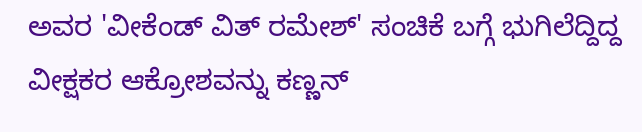ಅವರ 'ವೀಕೆಂಡ್ ವಿತ್ ರಮೇಶ್' ಸಂಚಿಕೆ ಬಗ್ಗೆ ಭುಗಿಲೆದ್ದಿದ್ದ ವೀಕ್ಷಕರ ಆಕ್ರೋಶವನ್ನು ಕಣ್ಣನ್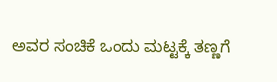ಅವರ ಸಂಚಿಕೆ ಒಂದು ಮಟ್ಟಕ್ಕೆ ತಣ್ಣಗೆ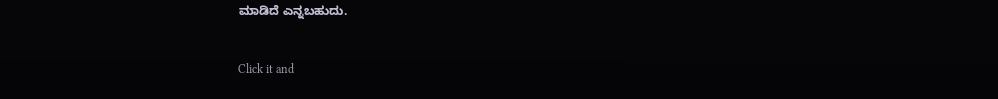ಮಾಡಿದೆ ಎನ್ನಬಹುದು.


Click it and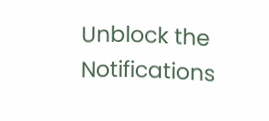Unblock the Notifications